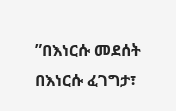ʺበእነርሱ መደሰት በእነርሱ ፈገግታ፣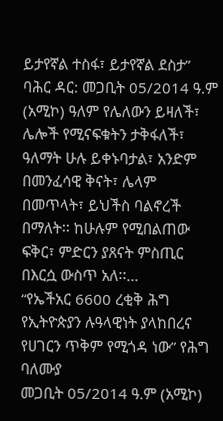ይታየኛል ተስፋ፣ ይታየኛል ደስታ”
ባሕር ዳር: መጋቢት 05/2014 ዓ.ም (አሚኮ) ዓለም የሌለውን ይዛለች፣ ሌሎች የሚናፍቁትን ታቅፋለች፣ ዓለማት ሁሉ ይቀኑባታል፣ አንድም በመንፈሳዊ ቅናት፣ ሌላም በመጥላት፣ ይህችስ ባልኖረች በማለት፡፡ ከሁሉም የሚበልጠው ፍቅር፣ ምድርን ያጸናት ምስጢር በእርሷ ውስጥ አለ፡፡...
“የኤችአር 6600 ረቂቅ ሕግ የኢትዮጵያን ሉዓላዊነት ያላከበረና የሀገርን ጥቅም የሚጎዳ ነው” የሕግ ባለሙያ
መጋቢት 05/2014 ዓ.ም (አሚኮ)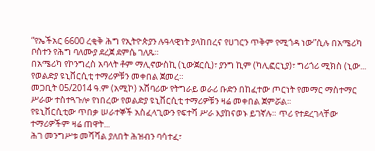“የኤችአር 6600 ረቂቅ ሕግ የኢትዮጵያን ሉዓላዊነት ያላከበረና የሀገርን ጥቅም የሚጎዳ ነው”ሲሉ በአሜሪካ ቦስተን የሕግ ባለሙያ ደረጀ ደምሴ ገለጹ።
በአሜሪካ የኮንግረስ አባላት ቶም ማሊኖውስኪ (ኒውጀርሲ)፣ ያንግ ኪም (ካሊፎርኒያ)፣ ግሪጎሪ ሚክስ (ኒው...
የወልድያ ዩኒቨርሲቲ ተማሪዎቹን መቀበል ጀመረ።
መጋቢት 05/2014 ዓ.ም (አሚኮ) አሸባሪው የትግራይ ወራሪ ቡድን በከፈተው ጦርነት የመማር ማስተማር ሥራው ተስተጓጉሎ የነበረው የወልድያ ዩኒቨርሲቲ ተማሪዎቹን ዛሬ መቀበል ጀምሯል፡፡
የዩኒቨርሲቲው ጥበቃ ሠራተኞች አስፈላጊውን የፍተሻ ሥራ እያከናወኑ ይገኛሉ። ጥሪ የተደረገላቸው ተማሪዎችም ዛሬ ጠዋት...
ሕገ መንግሥቱ መሻሻል ያለበት ሕዝብን ባሳተፈ፣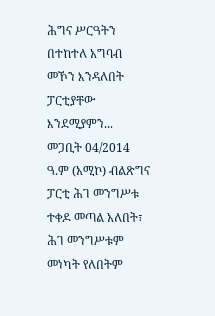ሕግና ሥርዓትን በተከተለ አግባብ መኾን እንዳለበት ፓርቲያቸው እንደሚያምን...
መጋቢት 04/2014 ዓ.ም (አሚኮ) ብልጽግና ፓርቲ ሕገ መንግሥቱ ተቀዶ መጣል አለበት፣ ሕገ መንግሥቱም መነካት የለበትም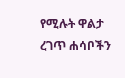የሚሉት ዋልታ ረገጥ ሐሳቦችን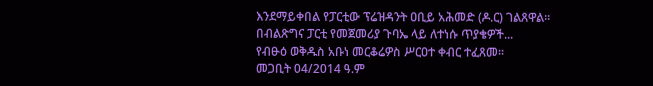እንደማይቀበል የፓርቲው ፕሬዝዳንት ዐቢይ አሕመድ (ዶ.ር) ገልጸዋል፡፡
በብልጽግና ፓርቲ የመጀመሪያ ጉባኤ ላይ ለተነሱ ጥያቄዎች...
የብፁዕ ወቅዱስ አቡነ መርቆሬዎስ ሥርዐተ ቀብር ተፈጸመ፡፡
መጋቢት 04/2014 ዓ.ም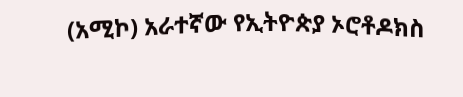(አሚኮ) አራተኛው የኢትዮጵያ ኦሮቶዶክስ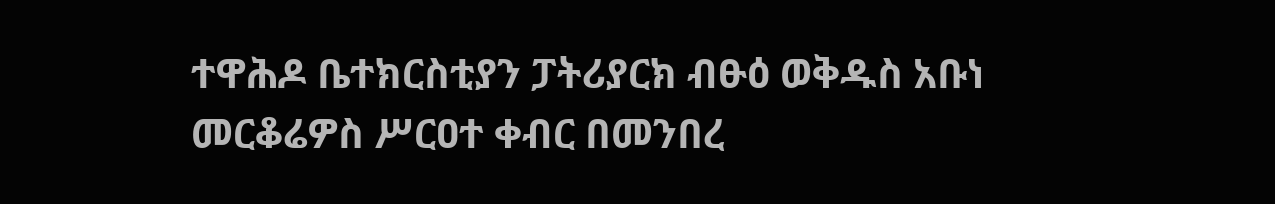ተዋሕዶ ቤተክርስቲያን ፓትሪያርክ ብፁዕ ወቅዱስ አቡነ መርቆሬዎስ ሥርዐተ ቀብር በመንበረ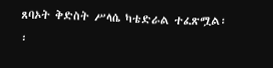ጸባኦት ቅድስት ሥላሴ ካቴድራል ተፈጽሟል፡፡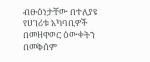ብፁዕነታቸው በተለያዩ የሀገሪቱ አካባቢዎች በመዘዋወር ዕውቀትን በመቅሰም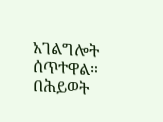አገልግሎት ሰጥተዋል። በሕይወት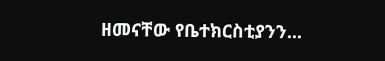ዘመናቸው የቤተክርስቲያንን...